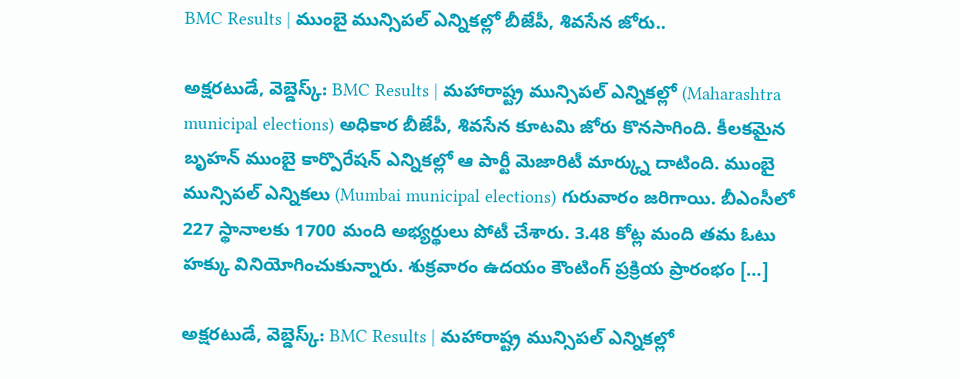BMC Results | ముంబై మున్సిపల్ ఎన్నికల్లో బీజేపీ, శివసేన జోరు..

అక్షరటుడే, వెబ్డెస్క్: BMC Results | మహారాష్ట్ర మున్సిపల్ ఎన్నికల్లో (Maharashtra municipal elections) అధికార బీజేపీ, శివసేన కూటమి జోరు కొనసాగింది. కీలకమైన బృహన్ ముంబై కార్పొరేషన్ ఎన్నికల్లో ఆ పార్టీ మెజారిటీ మార్క్ను దాటింది. ముంబై మున్సిపల్ ఎన్నికలు (Mumbai municipal elections) గురువారం జరిగాయి. బీఎంసీలో 227 స్థానాలకు 1700 మంది అభ్యర్థులు పోటీ చేశారు. 3.48 కోట్ల మంది తమ ఓటు హక్కు వినియోగించుకున్నారు. శుక్రవారం ఉదయం కౌంటింగ్ ప్రక్రియ ప్రారంభం […]

అక్షరటుడే, వెబ్డెస్క్: BMC Results | మహారాష్ట్ర మున్సిపల్ ఎన్నికల్లో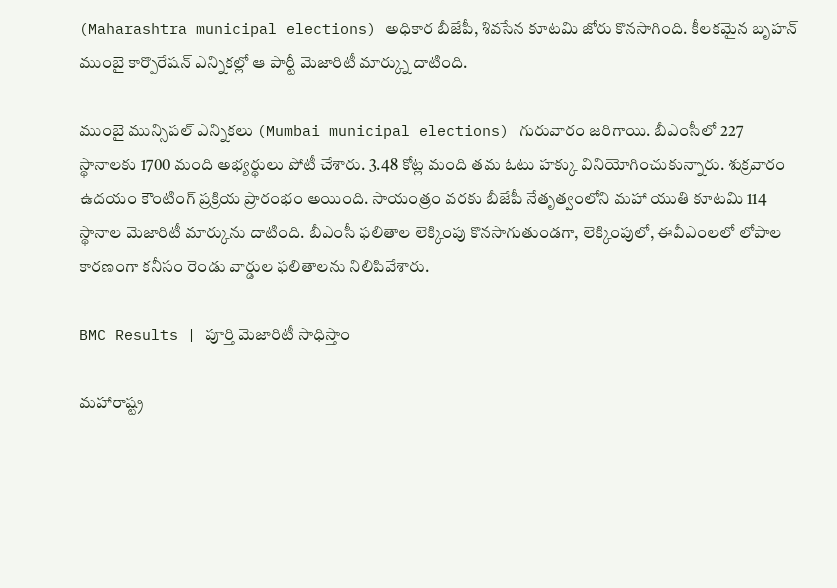(Maharashtra municipal elections) అధికార బీజేపీ, శివసేన కూటమి జోరు కొనసాగింది. కీలకమైన బృహన్ ముంబై కార్పొరేషన్ ఎన్నికల్లో ఆ పార్టీ మెజారిటీ మార్క్ను దాటింది.

ముంబై మున్సిపల్ ఎన్నికలు (Mumbai municipal elections) గురువారం జరిగాయి. బీఎంసీలో 227 స్థానాలకు 1700 మంది అభ్యర్థులు పోటీ చేశారు. 3.48 కోట్ల మంది తమ ఓటు హక్కు వినియోగించుకున్నారు. శుక్రవారం ఉదయం కౌంటింగ్ ప్రక్రియ ప్రారంభం అయింది. సాయంత్రం వరకు బీజేపీ నేతృత్వంలోని మహా యుతి కూటమి 114 స్థానాల మెజారిటీ మార్కును దాటింది. బీఎంసీ ఫలితాల లెక్కింపు కొనసాగుతుండగా, లెక్కింపులో, ఈవీఎంలలో లోపాల కారణంగా కనీసం రెండు వార్డుల ఫలితాలను నిలిపివేశారు.

BMC Results | పూర్తి మెజారిటీ సాధిస్తాం

మహారాష్ట్ర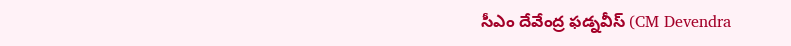సీఎం దేవేంద్ర ఫడ్నవీస్ (CM Devendra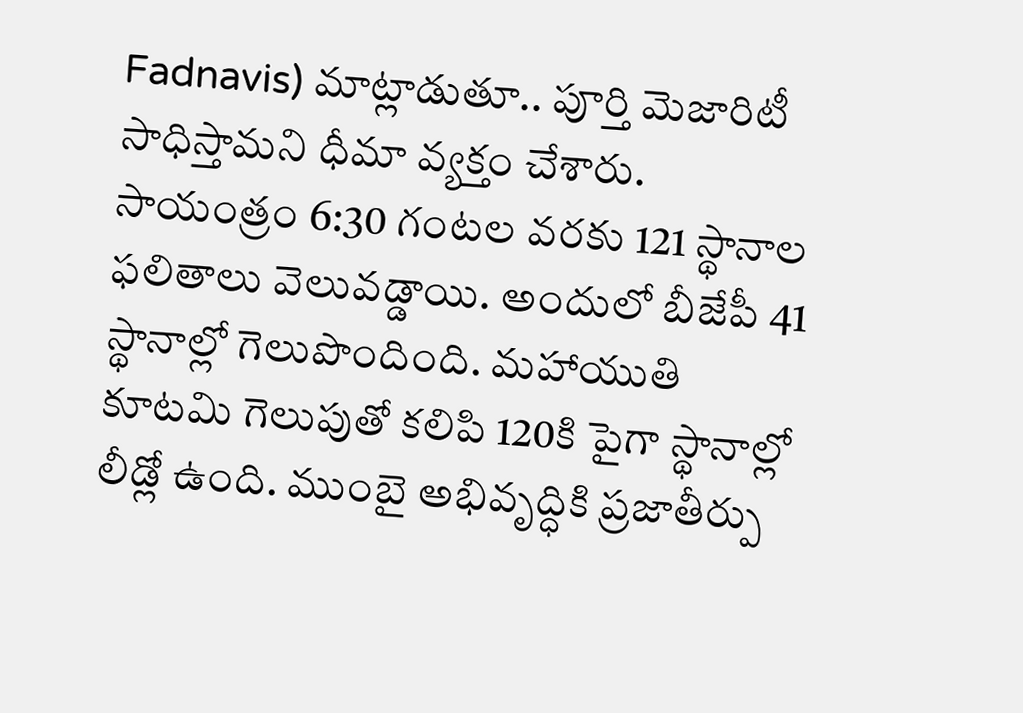Fadnavis) మాట్లాడుతూ.. పూర్తి మెజారిటీ సాధిస్తామని ధీమా వ్యక్తం చేశారు. సాయంత్రం 6:30 గంటల వరకు 121 స్థానాల ఫలితాలు వెలువడ్డాయి. అందులో బీజేపీ 41 స్థానాల్లో గెలుపొందింది. మహాయుతి కూటమి గెలుపుతో కలిపి 120కి పైగా స్థానాల్లో లీడ్లో ఉంది. ముంబై అభివృద్ధికి ప్రజాతీర్పు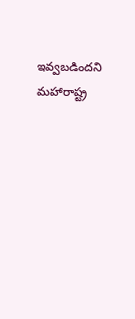ఇవ్వబడిందని మహారాష్ట్ర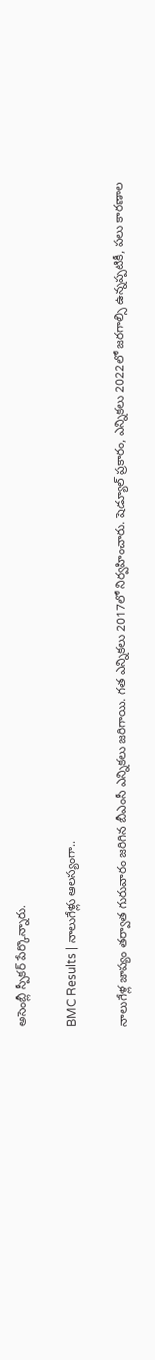అసెంబ్లీ స్పీకర్ పేర్కొన్నారు.

BMC Results | నాలుగేళ్లు ఆలస్యంగా..

నాలుగేళ్ల జాప్యం తర్వాత గురువారం జరిగిన బీఎంసీ ఎన్నికలు జరిగాయి. గత ఎన్నికలు 2017లో నిర్వహించారు. షెడ్యూల్ ప్రకారం, ఎన్నికలు 2022లో జరగాల్సి ఉన్నప్పటికీ, పలు కారణాల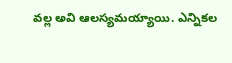వల్ల అవి ఆలస్యమయ్యాయి. ఎన్నికల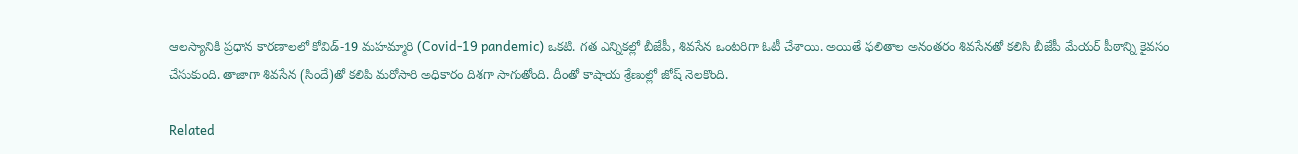ఆలస్యానికి ప్రధాన కారణాలలో కోవిడ్-19 మహమ్మారి (Covid-19 pandemic) ఒకటి. గత ఎన్నికల్లో బీజేపీ, శివసేన ఒంటరిగా ఓటీ చేశాయి. అయితే ఫలితాల అనంతరం శివసేనతో కలిసి బీజేపీ మేయర్ పీఠాన్ని కైవసం చేసుకుంది. తాజాగా శివసేన (సిందే)తో కలిపి మరోసారి అధికారం దిశగా సాగుతోంది. దీంతో కాషాయ శ్రేణుల్లో జోష్ నెలకొంది.

Related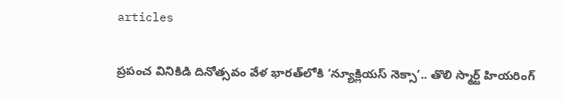articles

ప్రపంచ వినికిడి దినోత్సవం వేళ భారత్‌లోకి ‘న్యూక్లియస్ నెక్సా’.. తొలి స్మార్ట్ హియరింగ్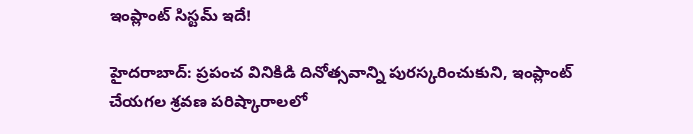ఇంప్లాంట్ సిస్టమ్ ఇదే!

హైదరాబాద్: ప్రపంచ వినికిడి దినోత్సవాన్ని పురస్కరించుకుని, ఇంప్లాంట్ చేయగల శ్రవణ పరిష్కారాలలో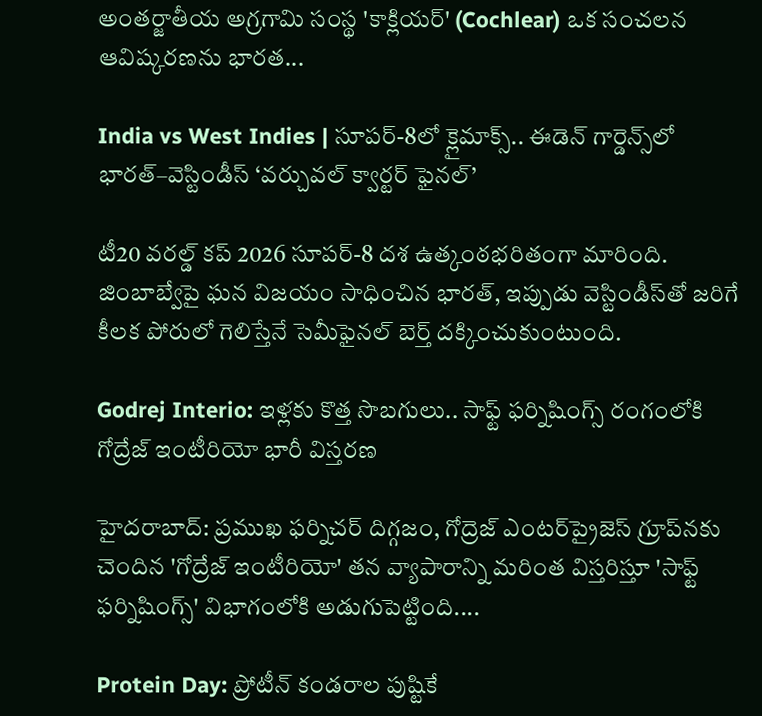అంతర్జాతీయ అగ్రగామి సంస్థ 'కాక్లియర్' (Cochlear) ఒక సంచలన ఆవిష్కరణను భారత...

India vs West Indies | సూపర్-8లో క్లైమాక్స్.. ఈడెన్ గార్డెన్స్‌లో భారత్–వెస్టిండీస్ ‘వర్చువల్ క్వార్టర్ ఫైనల్’

టీ20 వరల్డ్ కప్ 2026 సూపర్-8 దశ ఉత్కంఠభరితంగా మారింది. జింబాబ్వేపై ఘన విజయం సాధించిన భారత్, ఇప్పుడు వెస్టిండీస్‌తో జరిగే కీలక పోరులో గెలిస్తేనే సెమీఫైనల్ బెర్త్ దక్కించుకుంటుంది.

Godrej Interio: ఇళ్లకు కొత్త సొబగులు.. సాఫ్ట్ ఫర్నిషింగ్స్ రంగంలోకి గోద్రేజ్ ఇంటీరియో భారీ విస్తరణ

హైదరాబాద్: ప్రముఖ ఫర్నిచర్ దిగ్గజం, గోద్రెజ్ ఎంటర్‌ప్రైజెస్ గ్రూప్‌నకు చెందిన 'గోద్రేజ్ ఇంటీరియో' తన వ్యాపారాన్ని మరింత విస్తరిస్తూ 'సాఫ్ట్ ఫర్నిషింగ్స్' విభాగంలోకి అడుగుపెట్టింది....

Protein Day: ప్రోటీన్ కండరాల పుష్టికే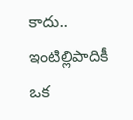కాదు.. ఇంటిల్లిపాదికీ ఒక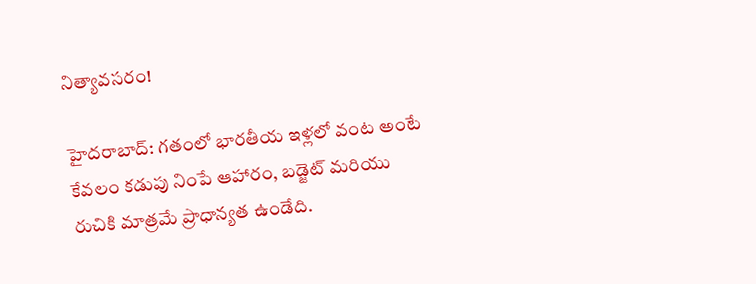నిత్యావసరం!

హైదరాబాద్: గతంలో భారతీయ ఇళ్లలో వంట అంటే కేవలం కడుపు నింపే ఆహారం, బడ్జెట్ మరియు రుచికి మాత్రమే ప్రాధాన్యత ఉండేది.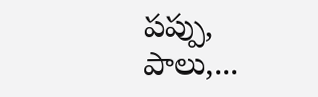పప్పు, పాలు,...